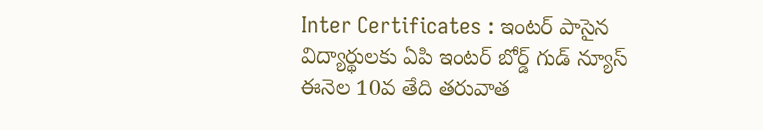Inter Certificates : ఇంటర్ పాసైన విద్యార్థులకు ఏపి ఇంటర్ బోర్డ్ గుడ్ న్యూస్
ఈనెల 10వ తేది తరువాత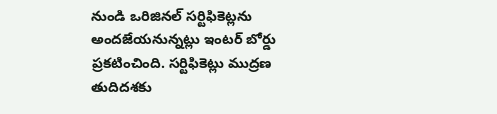నుండి ఒరిజినల్ సర్టిఫికెట్లను అందజేయనున్నట్లు ఇంటర్ బోర్డు ప్రకటించింది. సర్టిఫికెట్లు ముద్రణ తుదిదశకు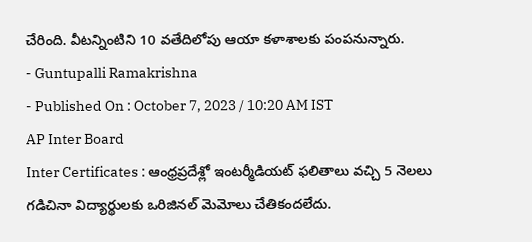చేరింది. వీటన్నింటిని 10 వతేదిలోపు ఆయా కళాశాలకు పంపనున్నారు.
- Guntupalli Ramakrishna
- Published On : October 7, 2023 / 10:20 AM IST
AP Inter Board
Inter Certificates : ఆంధ్రప్రదేశ్లో ఇంటర్మీడియట్ ఫలితాలు వచ్చి 5 నెలలు గడిచినా విద్యార్థులకు ఒరిజినల్ మెమోలు చేతికందలేదు.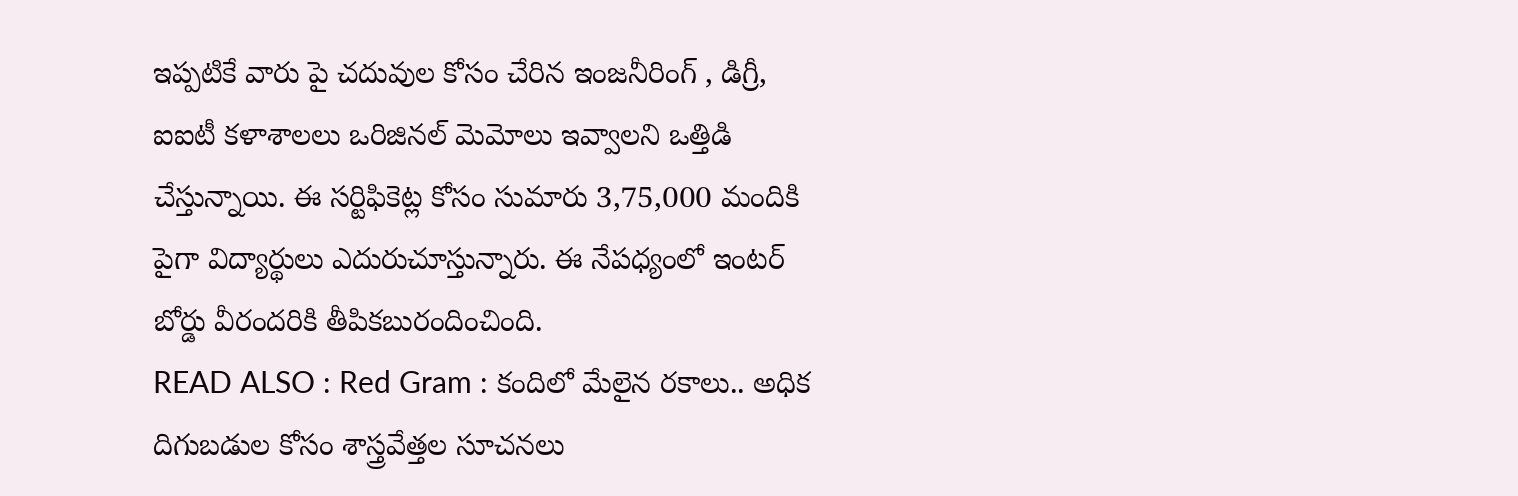ఇప్పటికే వారు పై చదువుల కోసం చేరిన ఇంజనీరింగ్ , డిగ్రీ, ఐఐటీ కళాశాలలు ఒరిజినల్ మెమోలు ఇవ్వాలని ఒత్తిడి చేస్తున్నాయి. ఈ సర్టిఫికెట్ల కోసం సుమారు 3,75,000 మందికి పైగా విద్యార్థులు ఎదురుచూస్తున్నారు. ఈ నేపధ్యంలో ఇంటర్ బోర్డు వీరందరికి తీపికబురందించింది.
READ ALSO : Red Gram : కందిలో మేలైన రకాలు.. అధిక దిగుబడుల కోసం శాస్త్రవేత్తల సూచనలు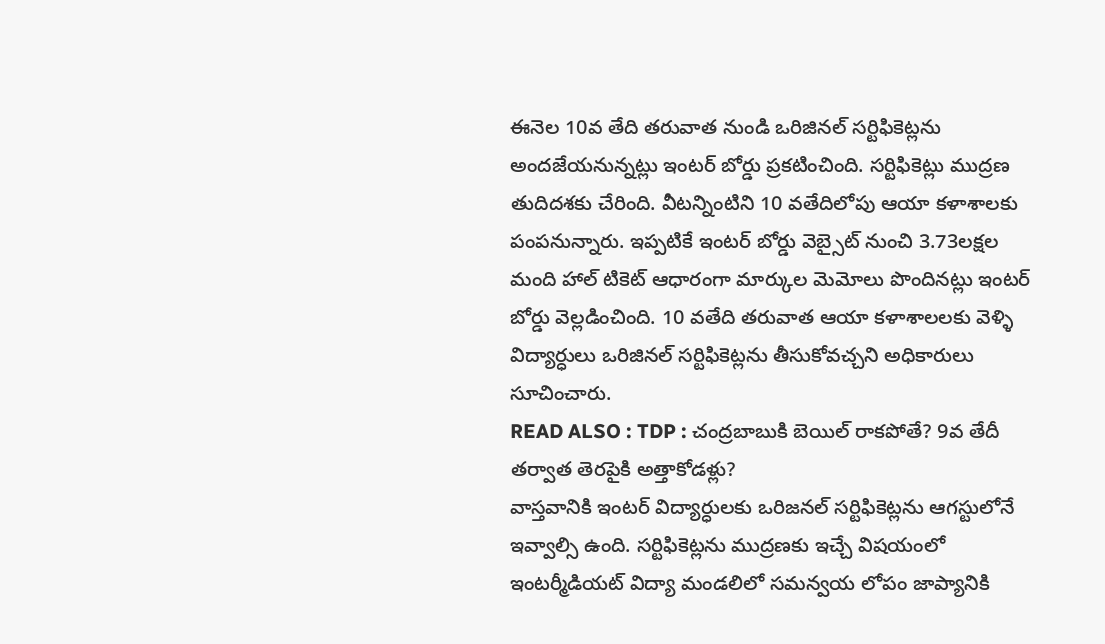ఈనెల 10వ తేది తరువాత నుండి ఒరిజినల్ సర్టిఫికెట్లను అందజేయనున్నట్లు ఇంటర్ బోర్డు ప్రకటించింది. సర్టిఫికెట్లు ముద్రణ తుదిదశకు చేరింది. వీటన్నింటిని 10 వతేదిలోపు ఆయా కళాశాలకు పంపనున్నారు. ఇప్పటికే ఇంటర్ బోర్డు వెబ్సైట్ నుంచి 3.73లక్షల మంది హాల్ టికెట్ ఆధారంగా మార్కుల మెమోలు పొందినట్లు ఇంటర్ బోర్డు వెల్లడించింది. 10 వతేది తరువాత ఆయా కళాశాలలకు వెళ్ళి విద్యార్ధులు ఒరిజినల్ సర్టిఫికెట్లను తీసుకోవచ్చని అధికారులు సూచించారు.
READ ALSO : TDP : చంద్రబాబుకి బెయిల్ రాకపోతే? 9వ తేదీ తర్వాత తెరపైకి అత్తాకోడళ్లు?
వాస్తవానికి ఇంటర్ విద్యార్ధులకు ఒరిజనల్ సర్టిఫికెట్లను ఆగస్టులోనే ఇవ్వాల్సి ఉంది. సర్టిఫికెట్లను ముద్రణకు ఇచ్చే విషయంలో ఇంటర్మీడియట్ విద్యా మండలిలో సమన్వయ లోపం జాప్యానికి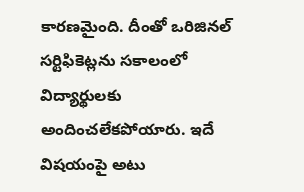కారణమైంది. దీంతో ఒరిజినల్ సర్టిఫికెట్లను సకాలంలో విద్యార్థులకు అందించలేకపోయారు. ఇదే విషయంపై అటు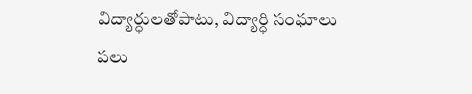విద్యార్ధులతోపాటు, విద్యార్ధి సంఘాలు పలు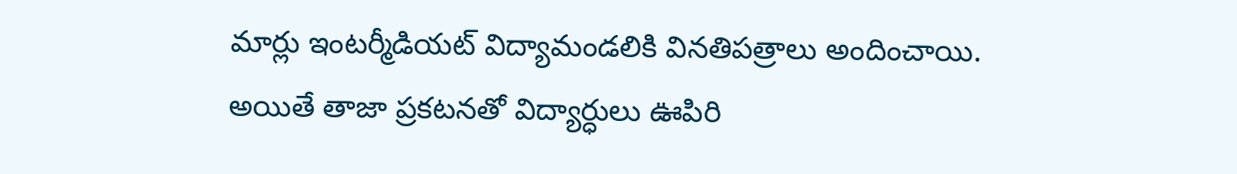మార్లు ఇంటర్మీడియట్ విద్యామండలికి వినతిపత్రాలు అందించాయి. అయితే తాజా ప్రకటనతో విద్యార్ధులు ఊపిరి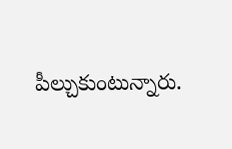పీల్చుకుంటున్నారు.